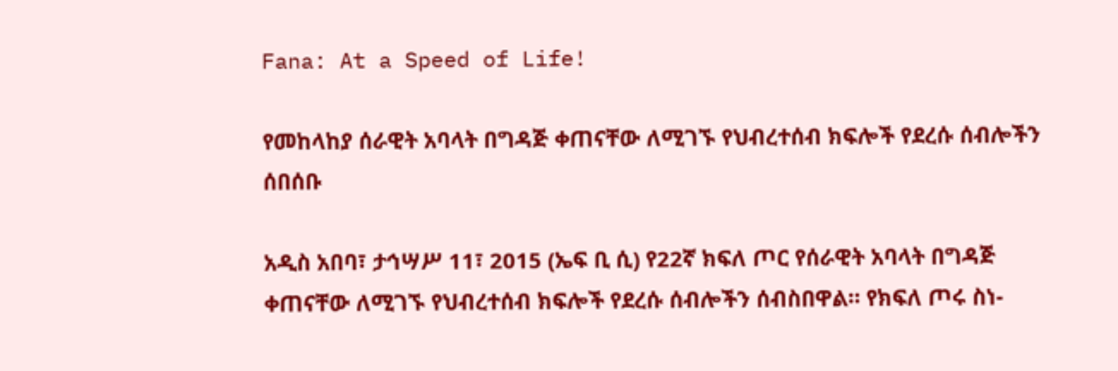Fana: At a Speed of Life!

የመከላከያ ሰራዊት አባላት በግዳጅ ቀጠናቸው ለሚገኙ የህብረተሰብ ክፍሎች የደረሱ ሰብሎችን ሰበሰቡ

አዲስ አበባ፣ ታኅሣሥ 11፣ 2015 (ኤፍ ቢ ሲ) የ22ኛ ክፍለ ጦር የሰራዊት አባላት በግዳጅ ቀጠናቸው ለሚገኙ የህብረተሰብ ክፍሎች የደረሱ ሰብሎችን ሰብስበዋል። የክፍለ ጦሩ ስነ-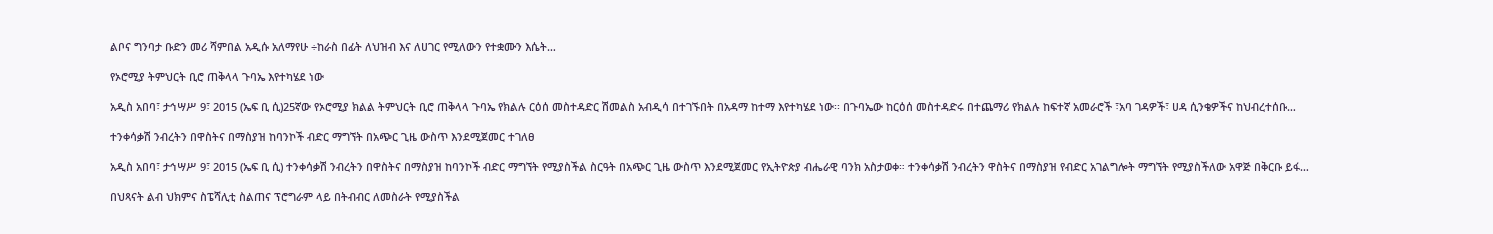ልቦና ግንባታ ቡድን መሪ ሻምበል አዲሱ አለማየሁ ÷ከራስ በፊት ለህዝብ እና ለሀገር የሚለውን የተቋሙን እሴት…

የኦሮሚያ ትምህርት ቢሮ ጠቅላላ ጉባኤ እየተካሄደ ነው

አዲስ አበባ፣ ታኅሣሥ 9፣ 2015 (ኤፍ ቢ ሲ)25ኛው የኦሮሚያ ክልል ትምህርት ቢሮ ጠቅላላ ጉባኤ የክልሉ ርዕሰ መስተዳድር ሽመልስ አብዲሳ በተገኙበት በአዳማ ከተማ እየተካሄደ ነው፡፡ በጉባኤው ከርዕሰ መስተዳድሩ በተጨማሪ የክልሉ ከፍተኛ አመራሮች ፣አባ ገዳዎች፣ ሀዳ ሲንቄዎችና ከህብረተሰቡ…

ተንቀሳቃሽ ንብረትን በዋስትና በማስያዝ ከባንኮች ብድር ማግኘት በአጭር ጊዜ ውስጥ እንደሚጀመር ተገለፀ

አዲስ አበባ፣ ታኅሣሥ 9፣ 2015 (ኤፍ ቢ ሲ) ተንቀሳቃሽ ንብረትን በዋስትና በማስያዝ ከባንኮች ብድር ማግኘት የሚያስችል ስርዓት በአጭር ጊዜ ውስጥ እንደሚጀመር የኢትዮጵያ ብሔራዊ ባንክ አስታወቀ። ተንቀሳቃሽ ንብረትን ዋስትና በማስያዝ የብድር አገልግሎት ማግኘት የሚያስችለው አዋጅ በቅርቡ ይፋ…

በህጻናት ልብ ህክምና ስፔሻሊቲ ስልጠና ፕሮግራም ላይ በትብብር ለመስራት የሚያስችል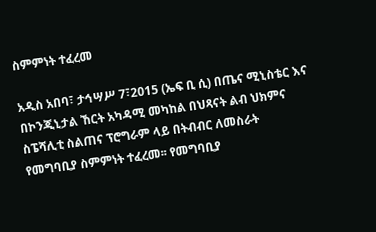ስምምነት ተፈረመ

አዲስ አበባ፣ ታኅሣሥ 7፣2015 (ኤፍ ቢ ሲ) በጤና ሚኒስቴር እና በኮንጂኒታል ኸርት አካዳሚ መካከል በህጻናት ልብ ህክምና ስፔሻሊቲ ስልጠና ፕሮግራም ላይ በትብብር ለመስራት የመግባቢያ ስምምነት ተፈረመ፡፡ የመግባቢያ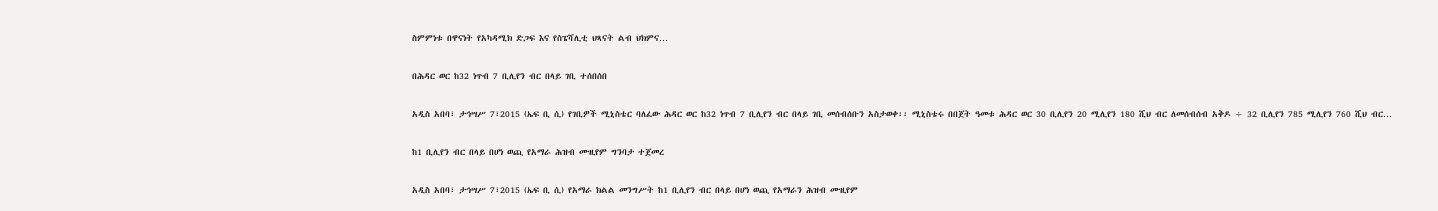ስምምነቱ በዋናነት የአካዳሚክ ድጋፍ እና የስፔሻሊቲ ህጻናት ልብ ህክምና…

በሕዳር ወር ከ32 ነጥብ 7 ቢሊየን ብር በላይ ገቢ ተሰበሰበ

አዲስ አበባ፣ ታኅሣሥ 7፣2015 (ኤፍ ቢ ሲ) የገቢዎች ሚኒስቴር ባለፈው ሕዳር ወር ከ32 ነጥብ 7 ቢሊየን ብር በላይ ገቢ መሰብሰቡን አስታወቀ፡፡ ሚኒስቴሩ በበጀት ዓመቱ ሕዳር ወር 30 ቢሊየን 20 ሚሊየን 180 ሺህ ብር ለመሰብሰብ አቅዶ ÷ 32 ቢሊየን 785 ሚሊየን 760 ሺህ ብር…

ከ1 ቢሊየን ብር በላይ በሆነ ወጪ የአማራ ሕዝብ ሙዚየም ግንባታ ተጀመረ

አዲስ አበባ፣ ታኅሣሥ 7፣2015 (ኤፍ ቢ ሲ) የአማራ ክልል መንግሥት ከ1 ቢሊየን ብር በላይ በሆነ ወጪ የአማራን ሕዝብ ሙዚየም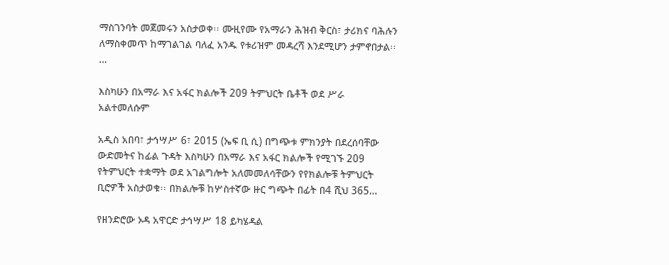ማስገንባት መጀመሩን አስታወቀ፡፡ ሙዚየሙ የአማራን ሕዝብ ቅርስ፣ ታሪክና ባሕሉን ለማስቀመጥ ከማገልገል ባለፈ አንዱ የቱሪዝም መዳረሻ እንደሚሆን ታምኖበታል፡፡…

እስካሁን በአማራ እና አፋር ክልሎች 209 ትምህርት ቤቶች ወደ ሥራ አልተመለሱም

አዲስ አበባ፣ ታኅሣሥ 6፣ 2015 (ኤፍ ቢ ሲ) በግጭቱ ምክንያት በደረሰባቸው ውድመትና ከፊል ጉዳት እስካሁን በአማራ እና አፋር ክልሎች የሚገኙ 209 የትምህርት ተቋማት ወደ አገልግሎት አለመመለሳቸውን የየክልሎቹ ትምህርት ቢሮዎች አስታወቁ፡፡ በክልሎቹ ከሦስተኛው ዙር ግጭት በፊት በ4 ሺህ 365…

የዘንድሮው ኦዳ አዋርድ ታኅሣሥ 18 ይካሄዳል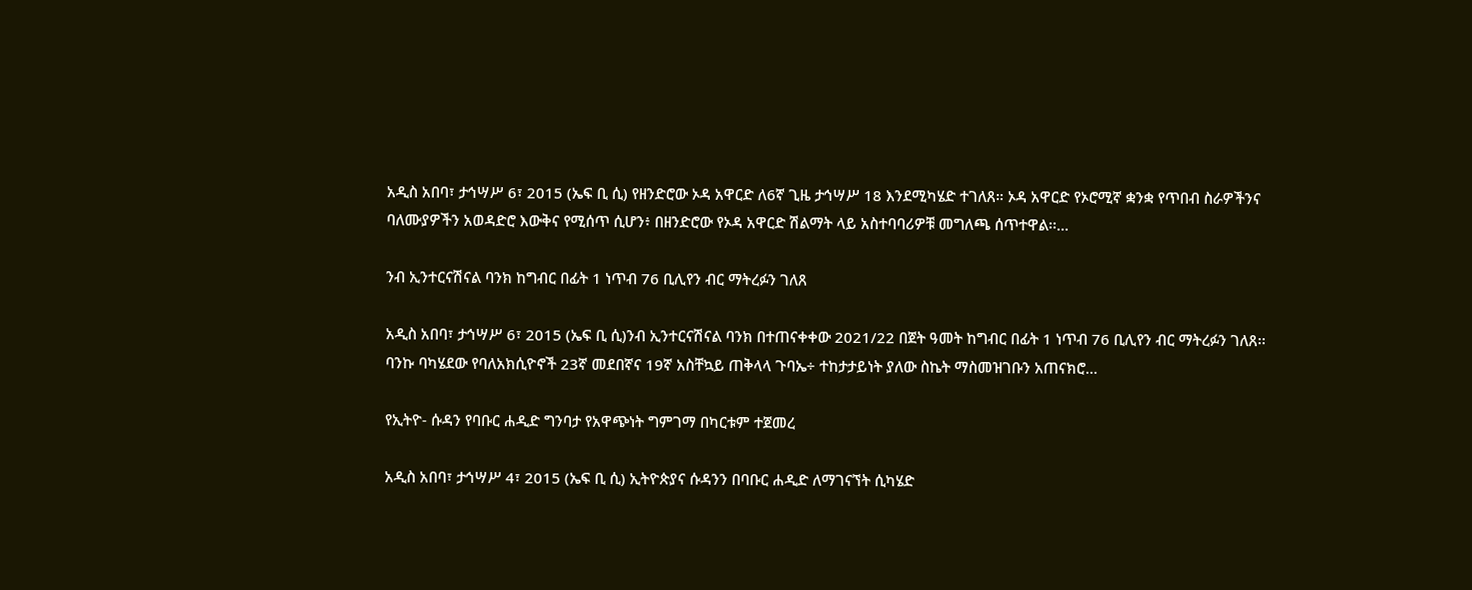አዲስ አበባ፣ ታኅሣሥ 6፣ 2015 (ኤፍ ቢ ሲ) የዘንድሮው ኦዳ አዋርድ ለ6ኛ ጊዜ ታኅሣሥ 18 እንደሚካሄድ ተገለጸ። ኦዳ አዋርድ የኦሮሚኛ ቋንቋ የጥበብ ስራዎችንና ባለሙያዎችን አወዳድሮ እውቅና የሚሰጥ ሲሆን፥ በዘንድሮው የኦዳ አዋርድ ሽልማት ላይ አስተባባሪዎቹ መግለጫ ሰጥተዋል፡፡…

ንብ ኢንተርናሽናል ባንክ ከግብር በፊት 1 ነጥብ 76 ቢሊየን ብር ማትረፉን ገለጸ

አዲስ አበባ፣ ታኅሣሥ 6፣ 2015 (ኤፍ ቢ ሲ)ንብ ኢንተርናሽናል ባንክ በተጠናቀቀው 2021/22 በጀት ዓመት ከግብር በፊት 1 ነጥብ 76 ቢሊየን ብር ማትረፉን ገለጸ፡፡ ባንኩ ባካሄደው የባለአክሲዮኖች 23ኛ መደበኛና 19ኛ አስቸኳይ ጠቅላላ ጉባኤ÷ ተከታታይነት ያለው ስኬት ማስመዝገቡን አጠናክሮ…

የኢትዮ- ሱዳን የባቡር ሐዲድ ግንባታ የአዋጭነት ግምገማ በካርቱም ተጀመረ

አዲስ አበባ፣ ታኅሣሥ 4፣ 2015 (ኤፍ ቢ ሲ) ኢትዮጵያና ሱዳንን በባቡር ሐዲድ ለማገናኘት ሲካሄድ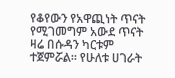የቆየውን የአዋጪነት ጥናት የሚገመግም አውደ ጥናት ዛሬ በሱዳን ካርቱም ተጀምሯል። የሁለቱ ሀገራት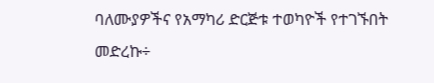ባለሙያዎችና የአማካሪ ድርጅቱ ተወካዮች የተገኙበት መድረኩ÷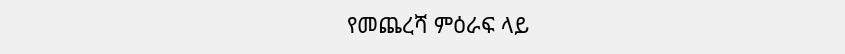የመጨረሻ ምዕራፍ ላይ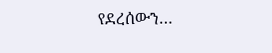የደረሰውን…